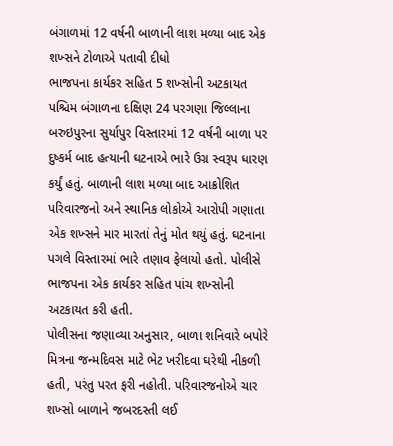બંગાળમાં 12 વર્ષની બાળાની લાશ મળ્યા બાદ એક શખ્સને ટોળાએ પતાવી દીધો
ભાજપના કાર્યકર સહિત 5 શખ્સોની અટકાયત
પશ્ચિમ બંગાળના દક્ષિણ 24 પરગણા જિલ્લાના બરુઇપુરના સુર્યાપુર વિસ્તારમાં 12 વર્ષની બાળા પર દુષ્કર્મ બાદ હત્યાની ઘટનાએ ભારે ઉગ્ર સ્વરૂપ ધારણ કર્યું હતું. બાળાની લાશ મળ્યા બાદ આક્રોશિત પરિવારજનો અને સ્થાનિક લોકોએ આરોપી ગણાતા એક શખ્સને માર મારતાં તેનું મોત થયું હતું. ઘટનાના પગલે વિસ્તારમાં ભારે તણાવ ફેલાયો હતો. પોલીસે ભાજપના એક કાર્યકર સહિત પાંચ શખ્સોની અટકાયત કરી હતી.
પોલીસના જણાવ્યા અનુસાર, બાળા શનિવારે બપોરે મિત્રના જન્મદિવસ માટે ભેટ ખરીદવા ઘરેથી નીકળી હતી, પરંતુ પરત ફરી નહોતી. પરિવારજનોએ ચાર શખ્સો બાળાને જબરદસ્તી લઈ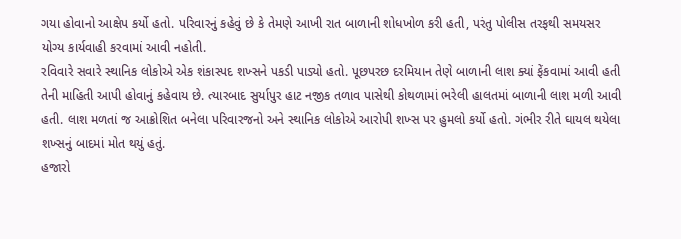ગયા હોવાનો આક્ષેપ કર્યો હતો. પરિવારનું કહેવું છે કે તેમણે આખી રાત બાળાની શોધખોળ કરી હતી, પરંતુ પોલીસ તરફથી સમયસર યોગ્ય કાર્યવાહી કરવામાં આવી નહોતી.
રવિવારે સવારે સ્થાનિક લોકોએ એક શંકાસ્પદ શખ્સને પકડી પાડ્યો હતો. પૂછપરછ દરમિયાન તેણે બાળાની લાશ ક્યાં ફેંકવામાં આવી હતી તેની માહિતી આપી હોવાનું કહેવાય છે. ત્યારબાદ સુર્યાપુર હાટ નજીક તળાવ પાસેથી કોથળામાં ભરેલી હાલતમાં બાળાની લાશ મળી આવી હતી. લાશ મળતાં જ આક્રોશિત બનેલા પરિવારજનો અને સ્થાનિક લોકોએ આરોપી શખ્સ પર હુમલો કર્યો હતો. ગંભીર રીતે ઘાયલ થયેલા શખ્સનું બાદમાં મોત થયું હતું.
હજારો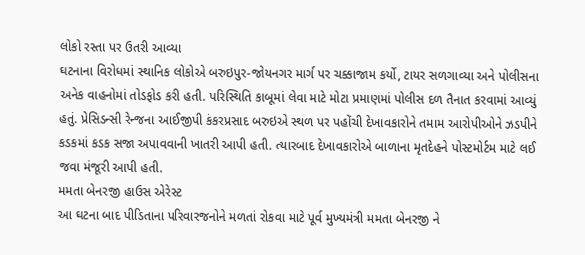લોકો રસ્તા પર ઉતરી આવ્યા
ઘટનાના વિરોધમાં સ્થાનિક લોકોએ બરુઇપુર-જોયનગર માર્ગ પર ચક્કાજામ કર્યો, ટાયર સળગાવ્યા અને પોલીસના અનેક વાહનોમાં તોડફોડ કરી હતી. પરિસ્થિતિ કાબૂમાં લેવા માટે મોટા પ્રમાણમાં પોલીસ દળ તૈનાત કરવામાં આવ્યું હતું. પ્રેસિડન્સી રેન્જના આઈજીપી કંકરપ્રસાદ બરુઇએ સ્થળ પર પહોંચી દેખાવકારોને તમામ આરોપીઓને ઝડપીને કડકમાં કડક સજા અપાવવાની ખાતરી આપી હતી. ત્યારબાદ દેખાવકારોએ બાળાના મૃતદેહને પોસ્ટમોર્ટમ માટે લઈ જવા મંજૂરી આપી હતી.
મમતા બેનરજી હાઉસ એરેસ્ટ
આ ઘટના બાદ પીડિતાના પરિવારજનોને મળતાં રોકવા માટે પૂર્વ મુખ્યમંત્રી મમતા બેનરજી ને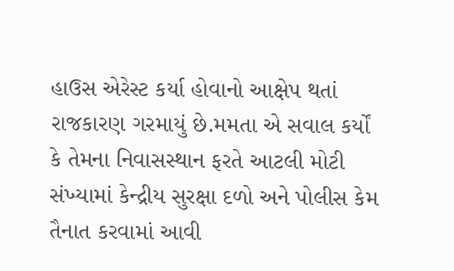હાઉસ એરેસ્ટ કર્યા હોવાનો આક્ષેપ થતાં રાજકારણ ગરમાયું છે.મમતા એ સવાલ કર્યોં કે તેમના નિવાસસ્થાન ફરતે આટલી મોટી સંખ્યામાં કેન્દ્રીય સુરક્ષા દળો અને પોલીસ કેમ તૈનાત કરવામાં આવી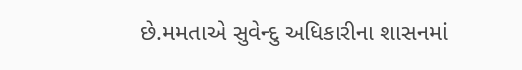છે.મમતાએ સુવેન્દુ અધિકારીના શાસનમાં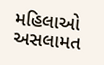મહિલાઓ અસલામત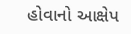હોવાનો આક્ષેપ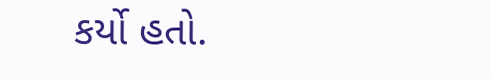કર્યો હતો.